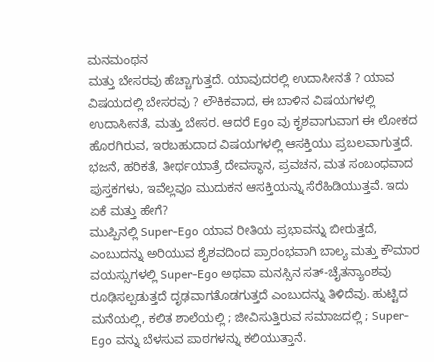ಮನಮಂಥನ
ಮತ್ತು ಬೇಸರವು ಹೆಚ್ಚಾಗುತ್ತದೆ. ಯಾವುದರಲ್ಲಿ ಉದಾಸೀನತೆ ? ಯಾವ ವಿಷಯದಲ್ಲಿ ಬೇಸರವು ? ಲೌಕಿಕವಾದ, ಈ ಬಾಳಿನ ವಿಷಯಗಳಲ್ಲಿ ಉದಾಸೀನತೆ, ಮತ್ತು ಬೇಸರ. ಆದರೆ Ego ವು ಕೃಶವಾಗುವಾಗ ಈ ಲೋಕದ ಹೊರಗಿರುವ, ಇರಬಹುದಾದ ವಿಷಯಗಳಲ್ಲಿ ಆಸಕ್ತಿಯು ಪ್ರಬಲವಾಗುತ್ತದೆ. ಭಜನೆ, ಹರಿಕತೆ, ತೀರ್ಥಯಾತ್ರೆ ದೇವಸ್ಥಾನ, ಪ್ರವಚನ, ಮತ ಸಂಬಂಧವಾದ ಪುಸ್ತಕಗಳು, ಇವೆಲ್ಲವೂ ಮುದುಕನ ಆಸಕ್ತಿಯನ್ನು ಸೆರೆಹಿಡಿಯುತ್ತವೆ. ಇದು ಏಕೆ ಮತ್ತು ಹೇಗೆ?
ಮುಪ್ಪಿನಲ್ಲಿ Super-Ego ಯಾವ ರೀತಿಯ ಪ್ರಭಾವನ್ನು ಬೀರುತ್ತದೆ, ಎಂಬುದನ್ನು ಅರಿಯುವ ಶೈಶವದಿಂದ ಪ್ರಾರಂಭವಾಗಿ ಬಾಲ್ಯ ಮತ್ತು ಕೌಮಾರ ವಯಸ್ಸುಗಳಲ್ಲಿ Super-Ego ಅಥವಾ ಮನಸ್ಸಿನ ಸತ್-ಚೈತನ್ಯಾಂಶವು ರೂಢಿಸಲ್ಪಡುತ್ತದೆ ದೃಢವಾಗತೊಡಗುತ್ತದೆ ಎಂಬುದನ್ನು ತಿಳಿದೆವು. ಹುಟ್ಟಿದ ಮನೆಯಲ್ಲಿ, ಕಲಿತ ಶಾಲೆಯಲ್ಲಿ ; ಜೀವಿಸುತ್ತಿರುವ ಸಮಾಜದಲ್ಲಿ ; Super- Ego ವನ್ನು ಬೆಳಸುವ ಪಾಠಗಳನ್ನು ಕಲಿಯುತ್ತಾನೆ.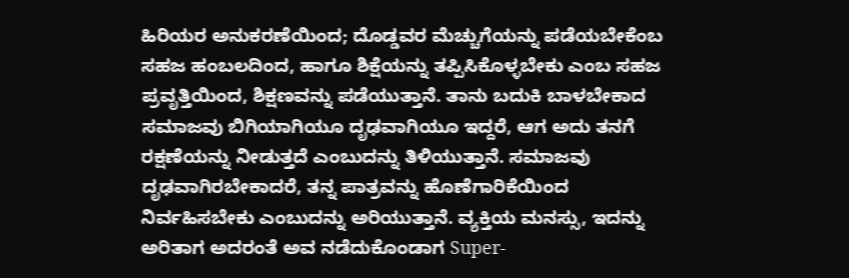ಹಿರಿಯರ ಅನುಕರಣೆಯಿಂದ; ದೊಡ್ಡವರ ಮೆಚ್ಚುಗೆಯನ್ನು ಪಡೆಯಬೇಕೆಂಬ ಸಹಜ ಹಂಬಲದಿಂದ, ಹಾಗೂ ಶಿಕ್ಷೆಯನ್ನು ತಪ್ಪಿಸಿಕೊಳ್ಳಬೇಕು ಎಂಬ ಸಹಜ ಪ್ರವೃತ್ತಿಯಿಂದ, ಶಿಕ್ಷಣವನ್ನು ಪಡೆಯುತ್ತಾನೆ. ತಾನು ಬದುಕಿ ಬಾಳಬೇಕಾದ ಸಮಾಜವು ಬಿಗಿಯಾಗಿಯೂ ದೃಢವಾಗಿಯೂ ಇದ್ದರೆ, ಆಗ ಅದು ತನಗೆ ರಕ್ಷಣೆಯನ್ನು ನೀಡುತ್ತದೆ ಎಂಬುದನ್ನು ತಿಳಿಯುತ್ತಾನೆ. ಸಮಾಜವು ದೃಢವಾಗಿರಬೇಕಾದರೆ, ತನ್ನ ಪಾತ್ರವನ್ನು ಹೊಣೆಗಾರಿಕೆಯಿಂದ ನಿರ್ವಹಿಸಬೇಕು ಎಂಬುದನ್ನು ಅರಿಯುತ್ತಾನೆ. ವ್ಯಕ್ತಿಯ ಮನಸ್ಸು, ಇದನ್ನು ಅರಿತಾಗ ಅದರಂತೆ ಅವ ನಡೆದುಕೊಂಡಾಗ Super-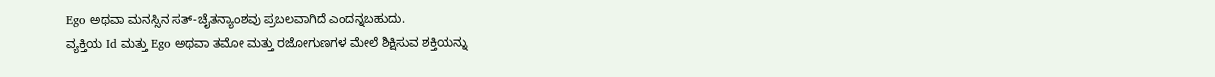Ego ಅಥವಾ ಮನಸ್ಸಿನ ಸತ್-ಚೈತನ್ಯಾಂಶವು ಪ್ರಬಲವಾಗಿದೆ ಎಂದನ್ನಬಹುದು.
ವ್ಯಕ್ತಿಯ Id ಮತ್ತು Ego ಅಥವಾ ತಮೋ ಮತ್ತು ರಜೋಗುಣಗಳ ಮೇಲೆ ಶಿಕ್ಷಿಸುವ ಶಕ್ತಿಯನ್ನು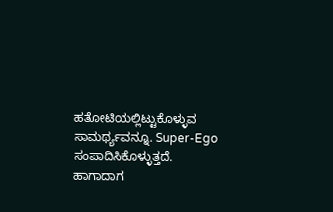ಹತೋಟಿಯಲ್ಲಿಟ್ಟುಕೊಳ್ಳುವ ಸಾಮರ್ಥ್ಯವನ್ನೂ. Super-Ego ಸಂಪಾದಿಸಿಕೊಳ್ಳುತ್ತದೆ. ಹಾಗಾದಾಗ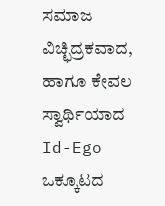ಸಮಾಜ ವಿಚ್ಛಿದ್ರಕವಾದ, ಹಾಗೂ ಕೇವಲ ಸ್ವಾರ್ಥಿಯಾದ Id-Ego ಒಕ್ಕೂಟದ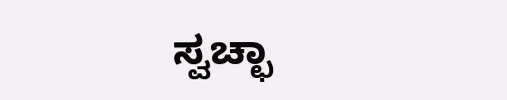ಸ್ವಚ್ಛಾ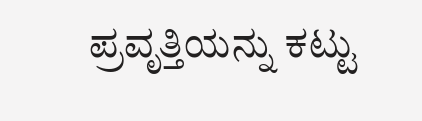ಪ್ರವೃತ್ತಿಯನ್ನು ಕಟ್ಟು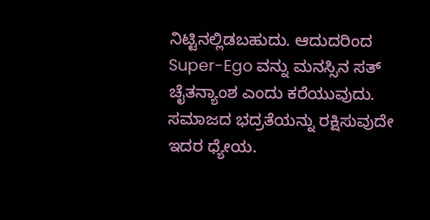ನಿಟ್ಟಿನಲ್ಲಿಡಬಹುದು. ಆದುದರಿಂದ Super-Ego ವನ್ನು ಮನಸ್ಸಿನ ಸತ್ ಚೈತನ್ಯಾಂಶ ಎಂದು ಕರೆಯುವುದು. ಸಮಾಜದ ಭದ್ರತೆಯನ್ನು ರಕ್ಷಿಸುವುದೇ ಇದರ ಧ್ಯೇಯ.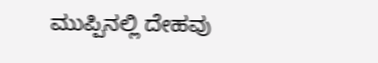ಮುಪ್ಪಿನಲ್ಲಿ ದೇಹವು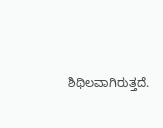ಶಿಥಿಲವಾಗಿರುತ್ತದೆ.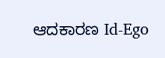ಆದಕಾರಣ Id-Ego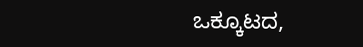ಒಕ್ಕೂಟದ,